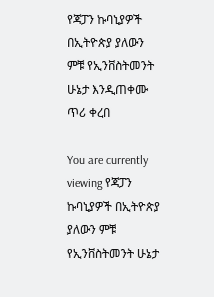የጃፓን ኩባኒያዎች በኢትዮጵያ ያለውን ምቹ የኢንቨስትመንት ሁኔታ እንዲጠቀሙ ጥሪ ቀረበ

You are currently viewing የጃፓን ኩባኒያዎች በኢትዮጵያ ያለውን ምቹ የኢንቨስትመንት ሁኔታ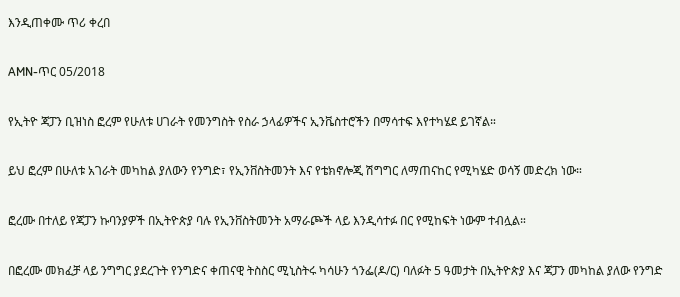እንዲጠቀሙ ጥሪ ቀረበ

AMN-ጥር 05/2018

የኢትዮ ጃፓን ቢዝነስ ፎረም የሁለቱ ሀገራት የመንግስት የስራ ኃላፊዎችና ኢንቬስተሮችን በማሳተፍ እየተካሄደ ይገኛል።

ይህ ፎረም በሁለቱ አገራት መካከል ያለውን የንግድ፣ የኢንቨስትመንት እና የቴክኖሎጂ ሽግግር ለማጠናከር የሚካሄድ ወሳኝ መድረክ ነው።

ፎረሙ በተለይ የጃፓን ኩባንያዎች በኢትዮጵያ ባሉ የኢንቨስትመንት አማራጮች ላይ እንዲሳተፉ በር የሚከፍት ነውም ተብሏል።

በፎረሙ መክፈቻ ላይ ንግግር ያደረጉት የንግድና ቀጠናዊ ትስስር ሚኒስትሩ ካሳሁን ጎንፌ(ዶ/ር) ባለፉት 5 ዓመታት በኢትዮጵያ እና ጃፓን መካከል ያለው የንግድ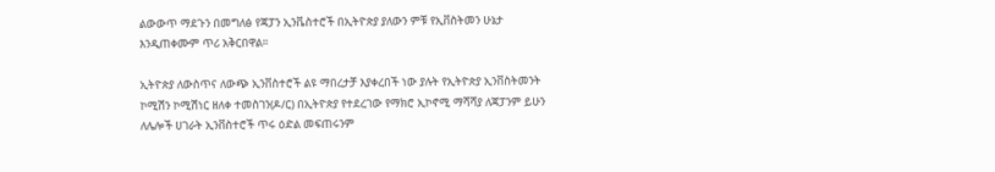ልውውጥ ማደጉን በመግለፅ የጃፓን ኢንቬስተሮች በኢትዮጵያ ያለውን ምቹ የኢቨስትመን ሁኔታ እንዲጠቀሙም ጥሪ አቅርበዋል።

ኢትዮጵያ ለውስጥና ለውጭ ኢንቨስተሮች ልዩ ማበረታቻ እያቀረበች ነው ያሉት የኢትዮጵያ ኢንቨስትመንት ኮሚሽን ኮሚሽነር ዘለቀ ተመስገን(ዶ/ር) በኢትዮጵያ የተደረገው የማክሮ ኢኮኖሚ ማሻሻያ ለጃፓንም ይሁን ለሌሎች ሀገራት ኢንቨስተሮች ጥሩ ዕድል መፍጠሩንም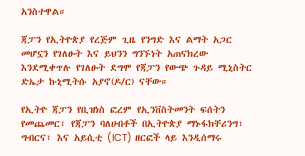አንስተዋል።

ጃፓን የኢትዮጵያ የረጅም ጊዜ የንግድ እና ልማት አጋር መሆኗን የገለፁት እና ይህንን ግንኙነት አጠናክረው እንደሚቀጥሉ የገለፁት ደግሞ የጃፓን የውጭ ጉዳይ ሚኒስትር ድኤታ ኩኒሚትሱ አያኖ(ዶ/ር) ናቸው።

የኢትዮ ጃፓን የቢዝነስ ፎረም የኢንቨስትመንት ፍሰትን የመጨመር፣ የጃፓን ባለሀብቶች በኢትዮጵያ ማኑፋክቸሪንግ፣ ግብርና፣ እና አይሲቲ (ICT) ዘርፎች ላይ እንዲሰማሩ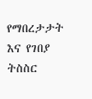የማበረታታት እና የገበያ ትስስር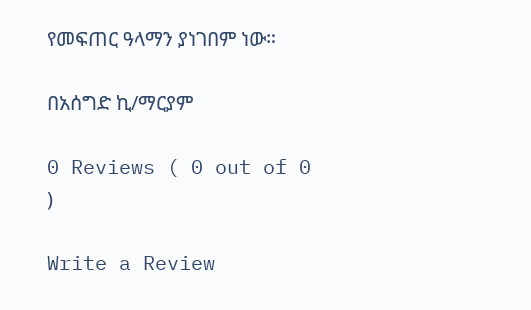የመፍጠር ዓላማን ያነገበም ነው።

በአሰግድ ኪ/ማርያም

0 Reviews ( 0 out of 0 )

Write a Review